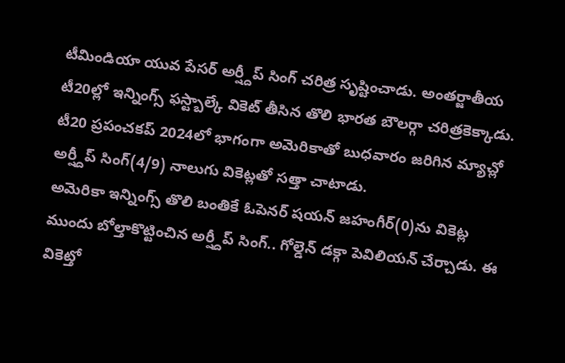టీమిండియా యువ పేసర్ అర్ష్దీప్ సింగ్ చరిత్ర సృష్టించాడు. అంతర్జాతీయ టీ20ల్లో ఇన్నింగ్స్ ఫస్ట్బాల్కే వికెట్ తీసిన తొలి భారత బౌలర్గా చరిత్రకెక్కాడు. టీ20 ప్రపంచకప్ 2024లో భాగంగా అమెరికాతో బుధవారం జరిగిన మ్యాచ్లో అర్ష్దీప్ సింగ్(4/9) నాలుగు వికెట్లతో సత్తా చాటాడు.
అమెరికా ఇన్నింగ్స్ తొలి బంతికే ఓపెనర్ షయన్ జహంగీర్(0)ను వికెట్ల ముందు బోల్తాకొట్టించిన అర్ష్దీప్ సింగ్.. గోల్డెన్ డక్గా పెవిలియన్ చేర్చాడు. ఈ వికెట్తో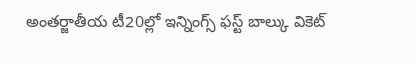అంతర్జాతీయ టీ20ల్లో ఇన్నింగ్స్ ఫస్ట్ బాల్కు వికెట్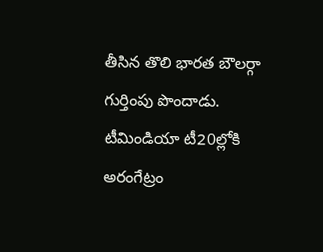తీసిన తొలి భారత బౌలర్గా గుర్తింపు పొందాడు. టీమిండియా టీ20ల్లోకి అరంగేట్రం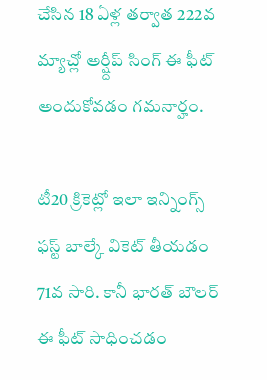చేసిన 18 ఏళ్ల తర్వాత 222వ మ్యాచ్లో అర్ష్దీప్ సింగ్ ఈ ఫీట్ అందుకోవడం గమనార్హం.

టీ20 క్రికెట్లో ఇలా ఇన్నింగ్స్ ఫస్ట్ బాల్కే వికెట్ తీయడం 71వ సారి. కానీ భారత్ బౌలర్ ఈ ఫీట్ సాధించడం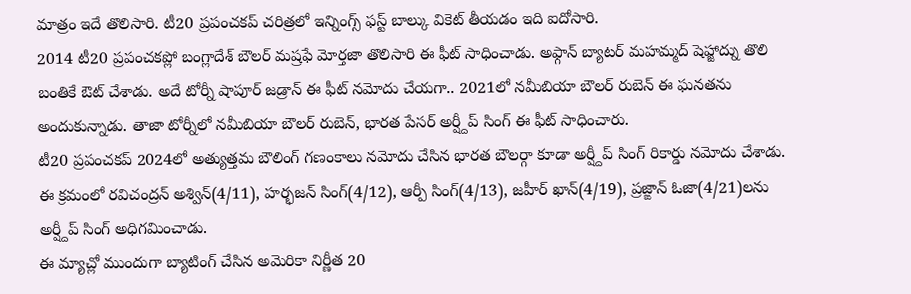మాత్రం ఇదే తొలిసారి. టీ20 ప్రపంచకప్ చరిత్రలో ఇన్నింగ్స్ ఫస్ట్ బాల్కు వికెట్ తీయడం ఇది ఐదోసారి.
2014 టీ20 ప్రపంచకప్లో బంగ్లాదేశ్ బౌలర్ మష్రఫే మోర్తజా తొలిసారి ఈ ఫీట్ సాధించాడు. అఫ్గాన్ బ్యాటర్ మహమ్మద్ షెహ్జాద్ను తొలి బంతికే ఔట్ చేశాడు. అదే టోర్నీ షాపూర్ జడ్రాన్ ఈ ఫీట్ నమోదు చేయగా.. 2021లో నమీబియా బౌలర్ రుబెన్ ఈ ఘనతను అందుకున్నాడు. తాజా టోర్నీలో నమీబియా బౌలర్ రుబెన్, భారత పేసర్ అర్ష్దీప్ సింగ్ ఈ ఫీట్ సాధించారు.
టీ20 ప్రపంచకప్ 2024లో అత్యుత్తమ బౌలింగ్ గణంకాలు నమోదు చేసిన భారత బౌలర్గా కూడా అర్ష్దీప్ సింగ్ రికార్డు నమోదు చేశాడు. ఈ క్రమంలో రవిచంద్రన్ అశ్విన్(4/11), హర్భజన్ సింగ్(4/12), ఆర్పీ సింగ్(4/13), జహీర్ ఖాన్(4/19), ప్రజ్ఙాన్ ఓజా(4/21)లను అర్ష్దీప్ సింగ్ అధిగమించాడు.
ఈ మ్యాచ్లో ముందుగా బ్యాటింగ్ చేసిన అమెరికా నిర్ణీత 20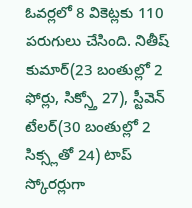ఓవర్లలో 8 వికెట్లకు 110 పరుగులు చేసింది. నితీష్ కుమార్(23 బంతుల్లో 2 ఫోర్లు, సిక్స్తో 27), స్టీవెన్ టేలర్(30 బంతుల్లో 2 సిక్స్లతో 24) టాప్ స్కోరర్లుగా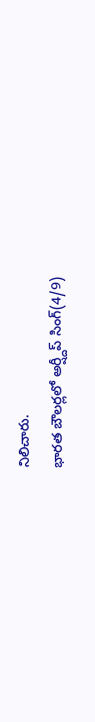నిలిచారు.
భారత బౌలర్లలో అర్ష్దీప్ సింగ్(4/9)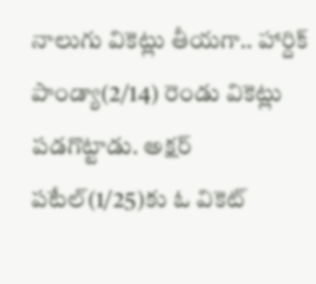నాలుగు వికెట్లు తీయగా.. హార్దిక్ పాండ్యా(2/14) రెండు వికెట్లు పడగొట్టాడు. అక్షర్ పటేల్(1/25)కు ఓ వికెట్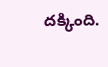దక్కింది.